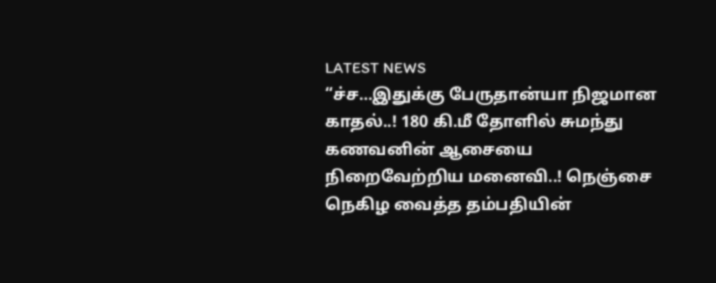LATEST NEWS
“ச்ச…இதுக்கு பேருதான்யா நிஜமான காதல்..! 180 கி.மீ தோளில் சுமந்து கணவனின் ஆசையை நிறைவேற்றிய மனைவி..! நெஞ்சை நெகிழ வைத்த தம்பதியின்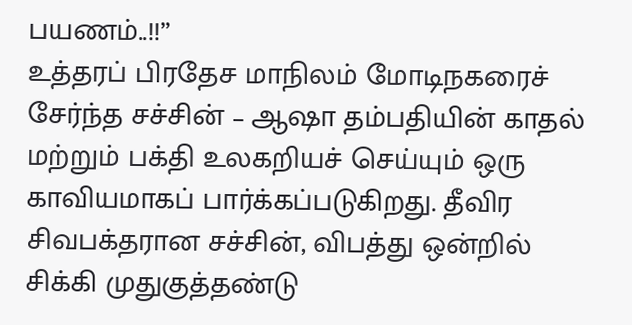பயணம்..!!”
உத்தரப் பிரதேச மாநிலம் மோடிநகரைச் சேர்ந்த சச்சின் – ஆஷா தம்பதியின் காதல் மற்றும் பக்தி உலகறியச் செய்யும் ஒரு காவியமாகப் பார்க்கப்படுகிறது. தீவிர சிவபக்தரான சச்சின், விபத்து ஒன்றில் சிக்கி முதுகுத்தண்டு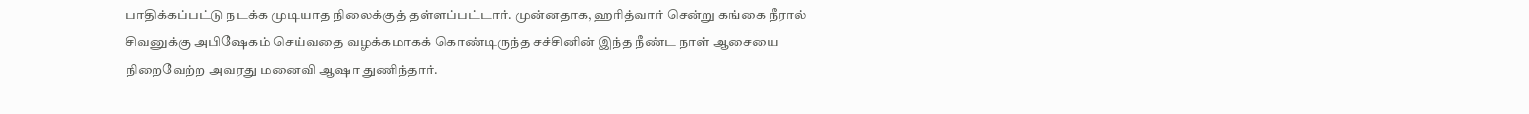பாதிக்கப்பட்டு நடக்க முடியாத நிலைக்குத் தள்ளப்பட்டார். முன்னதாக, ஹரித்வார் சென்று கங்கை நீரால் சிவனுக்கு அபிஷேகம் செய்வதை வழக்கமாகக் கொண்டிருந்த சச்சினின் இந்த நீண்ட நாள் ஆசையை நிறைவேற்ற அவரது மனைவி ஆஷா துணிந்தார்.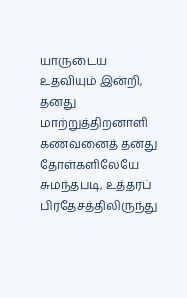யாருடைய உதவியும் இன்றி, தனது மாற்றுத்திறனாளி கணவனைத் தனது தோள்களிலேயே சுமந்தபடி, உத்தரப் பிரதேசத்திலிருந்து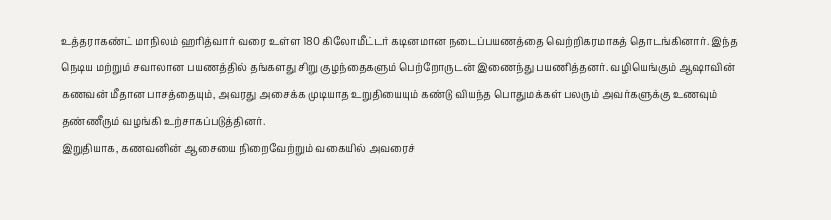உத்தராகண்ட் மாநிலம் ஹரித்வார் வரை உள்ள 180 கிலோமீட்டர் கடினமான நடைப்பயணத்தை வெற்றிகரமாகத் தொடங்கினார். இந்த நெடிய மற்றும் சவாலான பயணத்தில் தங்களது சிறு குழந்தைகளும் பெற்றோருடன் இணைந்து பயணித்தனர். வழியெங்கும் ஆஷாவின் கணவன் மீதான பாசத்தையும், அவரது அசைக்க முடியாத உறுதியையும் கண்டு வியந்த பொதுமக்கள் பலரும் அவர்களுக்கு உணவும் தண்ணீரும் வழங்கி உற்சாகப்படுத்தினர்.
இறுதியாக, கணவனின் ஆசையை நிறைவேற்றும் வகையில் அவரைச்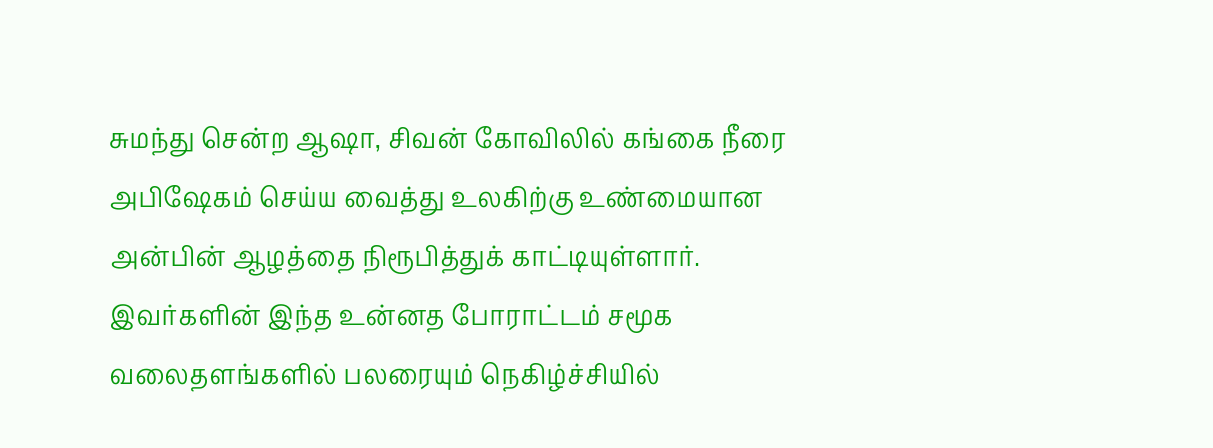சுமந்து சென்ற ஆஷா, சிவன் கோவிலில் கங்கை நீரை அபிஷேகம் செய்ய வைத்து உலகிற்கு உண்மையான அன்பின் ஆழத்தை நிரூபித்துக் காட்டியுள்ளார். இவர்களின் இந்த உன்னத போராட்டம் சமூக வலைதளங்களில் பலரையும் நெகிழ்ச்சியில்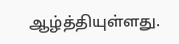ஆழ்த்தியுள்ளது.